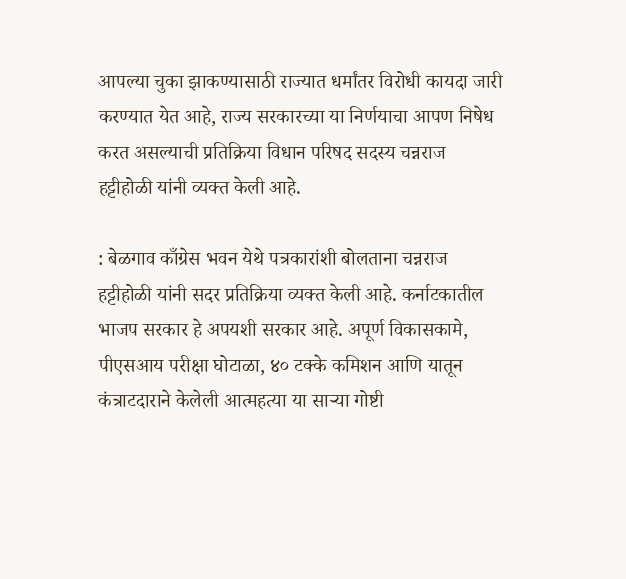आपल्या चुका झाकण्यासाठी राज्यात धर्मांतर विरोधी कायदा जारी करण्यात येत आहे, राज्य सरकारच्या या निर्णयाचा आपण निषेध करत असल्याची प्रतिक्रिया विधान परिषद सदस्य चन्नराज हट्टीहोळी यांनी व्यक्त केली आहे.

: बेळगाव काँग्रेस भवन येथे पत्रकारांशी बोलताना चन्नराज हट्टीहोळी यांनी सदर प्रतिक्रिया व्यक्त केली आहे. कर्नाटकातील भाजप सरकार हे अपयशी सरकार आहे. अपूर्ण विकासकामे, पीएसआय परीक्षा घोटाळा, ४० टक्के कमिशन आणि यातून कंत्राटदाराने केलेली आत्महत्या या साऱ्या गोष्टी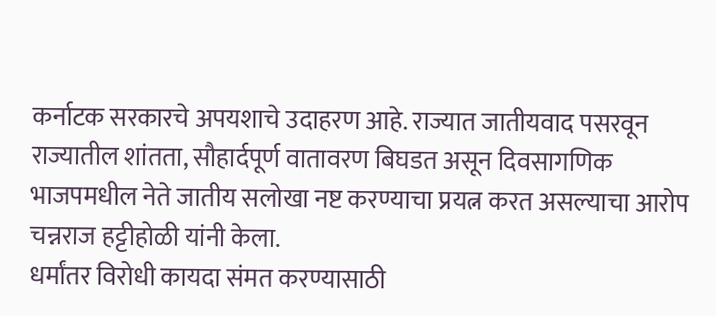कर्नाटक सरकारचे अपयशाचे उदाहरण आहे. राज्यात जातीयवाद पसरवून राज्यातील शांतता, सौहार्दपूर्ण वातावरण बिघडत असून दिवसागणिक भाजपमधील नेते जातीय सलोखा नष्ट करण्याचा प्रयत्न करत असल्याचा आरोप चन्नराज हट्टीहोळी यांनी केला.
धर्मांतर विरोधी कायदा संमत करण्यासाठी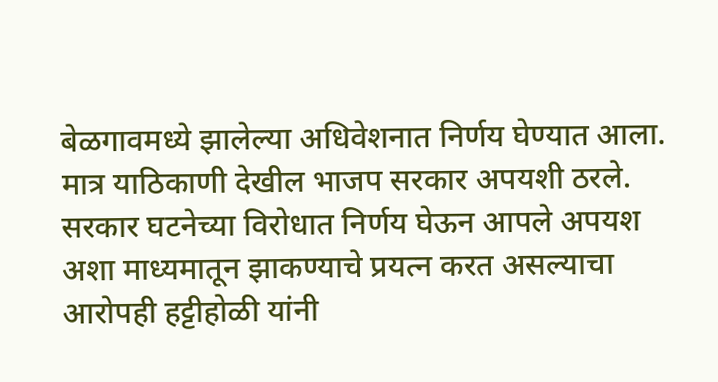बेळगावमध्ये झालेल्या अधिवेशनात निर्णय घेण्यात आला. मात्र याठिकाणी देखील भाजप सरकार अपयशी ठरले. सरकार घटनेच्या विरोधात निर्णय घेऊन आपले अपयश अशा माध्यमातून झाकण्याचे प्रयत्न करत असल्याचा आरोपही हट्टीहोळी यांनी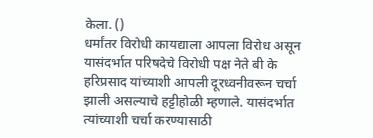केला. ()
धर्मांतर विरोधी कायद्याला आपला विरोध असून यासंदर्भात परिषदेचे विरोधी पक्ष नेते बी के हरिप्रसाद यांच्याशी आपली दूरध्वनीवरून चर्चा झाली असल्याचे हट्टीहोळी म्हणाले. यासंदर्भात त्यांच्याशी चर्चा करण्यासाठी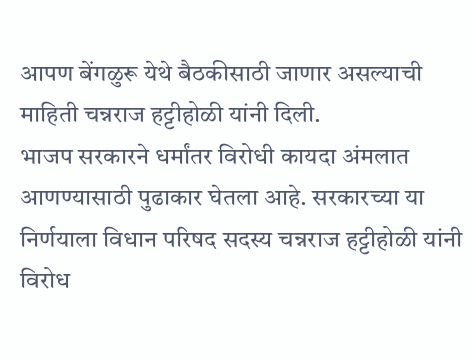आपण बेंगळुरू येथे बैठकीसाठी जाणार असल्याची माहिती चन्नराज हट्टीहोळी यांनी दिली.
भाजप सरकारने धर्मांतर विरोधी कायदा अंमलात आणण्यासाठी पुढाकार घेतला आहे. सरकारच्या या निर्णयाला विधान परिषद सदस्य चन्नराज हट्टीहोळी यांनी विरोध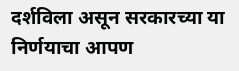दर्शविला असून सरकारच्या या निर्णयाचा आपण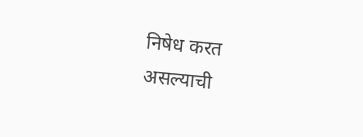निषेध करत असल्याची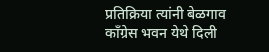प्रतिक्रिया त्यांनी बेळगाव काँग्रेस भवन येथे दिली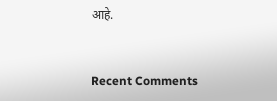आहे.


Recent Comments